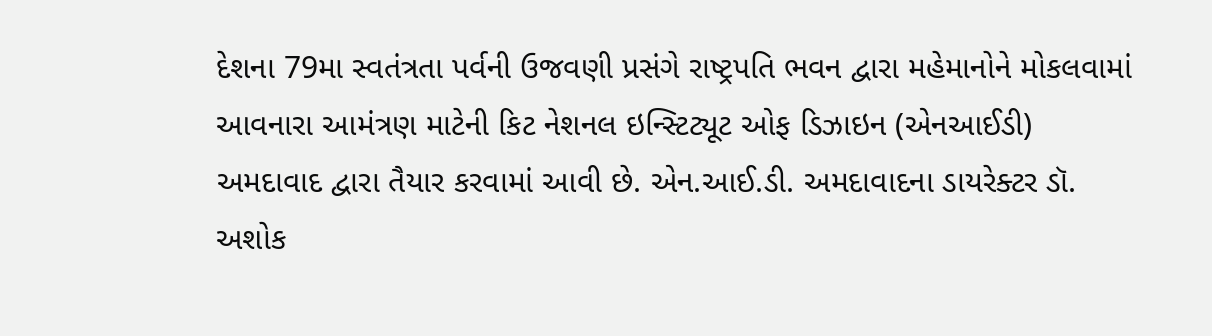દેશના 79મા સ્વતંત્રતા પર્વની ઉજવણી પ્રસંગે રાષ્ટ્રપતિ ભવન દ્વારા મહેમાનોને મોકલવામાં આવનારા આમંત્રણ માટેની કિટ નેશનલ ઇન્સ્ટિટ્યૂટ ઓફ ડિઝાઇન (એનઆઈડી) અમદાવાદ દ્વારા તૈયાર કરવામાં આવી છે. એન.આઈ.ડી. અમદાવાદના ડાયરેક્ટર ડૉ. અશોક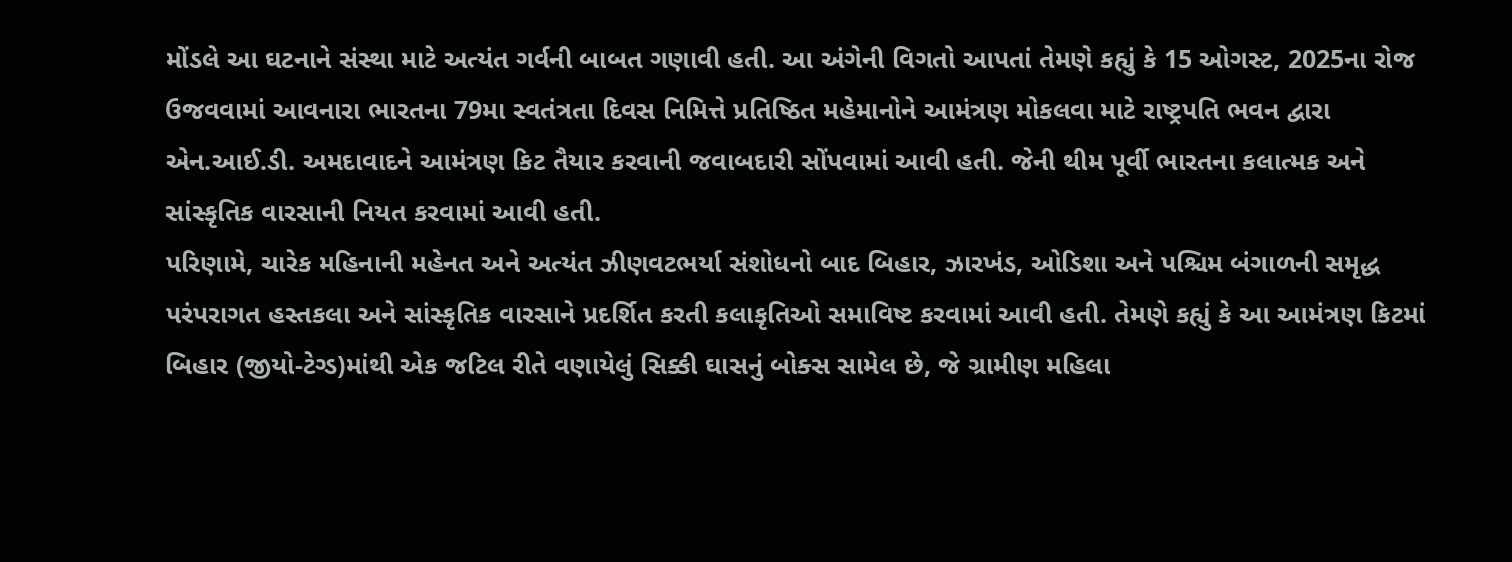મોંડલે આ ઘટનાને સંસ્થા માટે અત્યંત ગર્વની બાબત ગણાવી હતી. આ અંગેની વિગતો આપતાં તેમણે કહ્યું કે 15 ઓગસ્ટ, 2025ના રોજ ઉજવવામાં આવનારા ભારતના 79મા સ્વતંત્રતા દિવસ નિમિત્તે પ્રતિષ્ઠિત મહેમાનોને આમંત્રણ મોકલવા માટે રાષ્ટ્રપતિ ભવન દ્વારા એન.આઈ.ડી. અમદાવાદને આમંત્રણ કિટ તૈયાર કરવાની જવાબદારી સોંપવામાં આવી હતી. જેની થીમ પૂર્વી ભારતના કલાત્મક અને સાંસ્કૃતિક વારસાની નિયત કરવામાં આવી હતી.
પરિણામે, ચારેક મહિનાની મહેનત અને અત્યંત ઝીણવટભર્યા સંશોધનો બાદ બિહાર, ઝારખંડ, ઓડિશા અને પશ્ચિમ બંગાળની સમૃદ્ધ પરંપરાગત હસ્તકલા અને સાંસ્કૃતિક વારસાને પ્રદર્શિત કરતી કલાકૃતિઓ સમાવિષ્ટ કરવામાં આવી હતી. તેમણે કહ્યું કે આ આમંત્રણ કિટમાં બિહાર (જીયો-ટેગ્ડ)માંથી એક જટિલ રીતે વણાયેલું સિક્કી ઘાસનું બોક્સ સામેલ છે, જે ગ્રામીણ મહિલા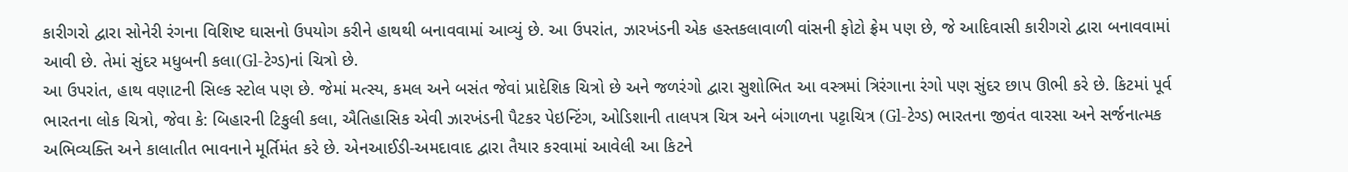કારીગરો દ્વારા સોનેરી રંગના વિશિષ્ટ ઘાસનો ઉપયોગ કરીને હાથથી બનાવવામાં આવ્યું છે. આ ઉપરાંત, ઝારખંડની એક હસ્તકલાવાળી વાંસની ફોટો ફ્રેમ પણ છે, જે આદિવાસી કારીગરો દ્વારા બનાવવામાં આવી છે. તેમાં સુંદર મધુબની કલા(Gl-ટેગ્ડ)નાં ચિત્રો છે.
આ ઉપરાંત, હાથ વણાટની સિલ્ક સ્ટોલ પણ છે. જેમાં મત્સ્ય, કમલ અને બસંત જેવાં પ્રાદેશિક ચિત્રો છે અને જળરંગો દ્વારા સુશોભિત આ વસ્ત્રમાં ત્રિરંગાના રંગો પણ સુંદર છાપ ઊભી કરે છે. કિટમાં પૂર્વ ભારતના લોક ચિત્રો, જેવા કે: બિહારની ટિકુલી કલા, ઐતિહાસિક એવી ઝારખંડની પૈટકર પેઇન્ટિંગ, ઓડિશાની તાલપત્ર ચિત્ર અને બંગાળના પટ્ટાચિત્ર (Gl-ટેગ્ડ) ભારતના જીવંત વારસા અને સર્જનાત્મક અભિવ્યક્તિ અને કાલાતીત ભાવનાને મૂર્તિમંત કરે છે. એનઆઈડી-અમદાવાદ દ્વારા તૈયાર કરવામાં આવેલી આ કિટને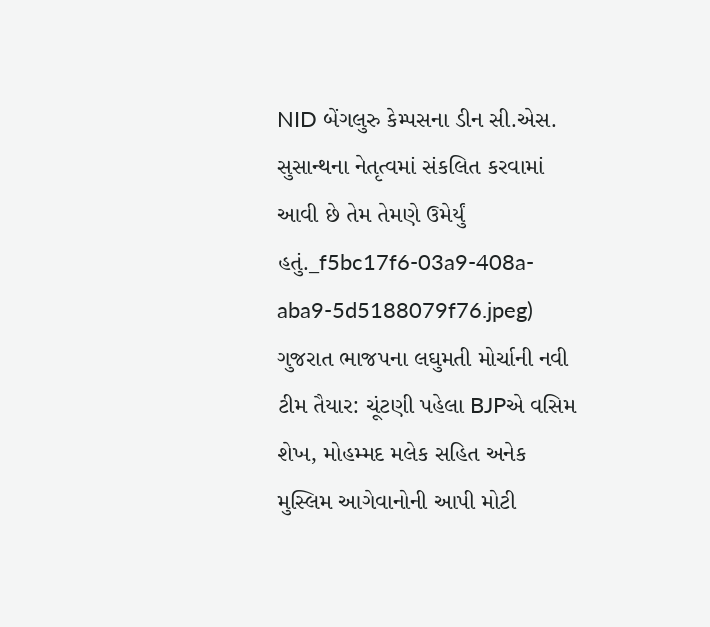NID બેંગલુરુ કેમ્પસના ડીન સી.એસ. સુસાન્થના નેતૃત્વમાં સંકલિત કરવામાં આવી છે તેમ તેમણે ઉમેર્યું હતું._f5bc17f6-03a9-408a-aba9-5d5188079f76.jpeg)
ગુજરાત ભાજપના લઘુમતી મોર્ચાની નવી ટીમ તૈયાર: ચૂંટણી પહેલા BJPએ વસિમ શેખ, મોહમ્મદ મલેક સહિત અનેક મુસ્લિમ આગેવાનોની આપી મોટી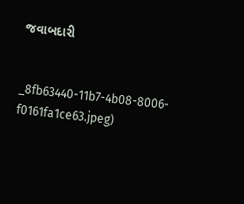જવાબદારી


_8fb63440-11b7-4b08-8006-f0161fa1ce63.jpeg)